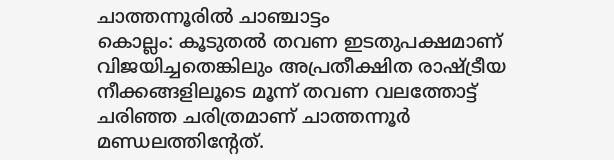ചാത്തന്നൂരിൽ ചാഞ്ചാട്ടം
കൊല്ലം: കൂടുതൽ തവണ ഇടതുപക്ഷമാണ് വിജയിച്ചതെങ്കിലും അപ്രതീക്ഷിത രാഷ്ട്രീയ നീക്കങ്ങളിലൂടെ മൂന്ന് തവണ വലത്തോട്ട് ചരിഞ്ഞ ചരിത്രമാണ് ചാത്തന്നൂർ മണ്ഡലത്തിന്റേത്.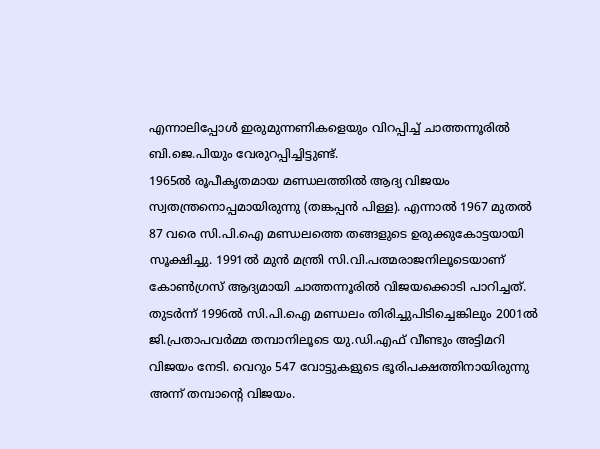എന്നാലിപ്പോൾ ഇരുമുന്നണികളെയും വിറപ്പിച്ച് ചാത്തന്നൂരിൽ ബി.ജെ.പിയും വേരുറപ്പിച്ചിട്ടുണ്ട്.
1965ൽ രൂപീകൃതമായ മണ്ഡലത്തിൽ ആദ്യ വിജയം സ്വതന്ത്രനൊപ്പമായിരുന്നു (തങ്കപ്പൻ പിള്ള). എന്നാൽ 1967 മുതൽ 87 വരെ സി.പി.ഐ മണ്ഡലത്തെ തങ്ങളുടെ ഉരുക്കുകോട്ടയായി സൂക്ഷിച്ചു. 1991ൽ മുൻ മന്ത്രി സി.വി.പത്മരാജനിലൂടെയാണ് കോൺഗ്രസ് ആദ്യമായി ചാത്തന്നൂരിൽ വിജയക്കൊടി പാറിച്ചത്.
തുടർന്ന് 1996ൽ സി.പി.ഐ മണ്ഡലം തിരിച്ചുപിടിച്ചെങ്കിലും 2001ൽ ജി.പ്രതാപവർമ്മ തമ്പാനിലൂടെ യു.ഡി.എഫ് വീണ്ടും അട്ടിമറി വിജയം നേടി. വെറും 547 വോട്ടുകളുടെ ഭൂരിപക്ഷത്തിനായിരുന്നു അന്ന് തമ്പാന്റെ വിജയം.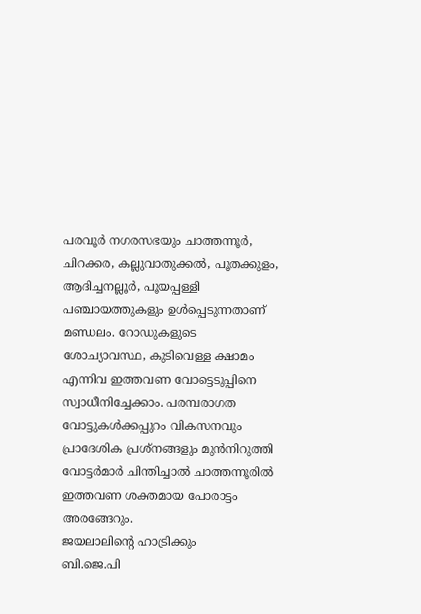പരവൂർ നഗരസഭയും ചാത്തന്നൂർ, ചിറക്കര, കല്ലുവാതുക്കൽ, പൂതക്കുളം, ആദിച്ചനല്ലൂർ, പൂയപ്പള്ളി പഞ്ചായത്തുകളും ഉൾപ്പെടുന്നതാണ് മണ്ഡലം. റോഡുകളുടെ ശോച്യാവസ്ഥ, കുടിവെള്ള ക്ഷാമം എന്നിവ ഇത്തവണ വോട്ടെടുപ്പിനെ സ്വാധീനിച്ചേക്കാം. പരമ്പരാഗത വോട്ടുകൾക്കപ്പുറം വികസനവും പ്രാദേശിക പ്രശ്നങ്ങളും മുൻനിറുത്തി വോട്ടർമാർ ചിന്തിച്ചാൽ ചാത്തന്നൂരിൽ ഇത്തവണ ശക്തമായ പോരാട്ടം അരങ്ങേറും.
ജയലാലിന്റെ ഹാട്രിക്കും
ബി.ജെ.പി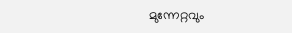മുന്നേറ്റവും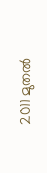2011 മുതൽ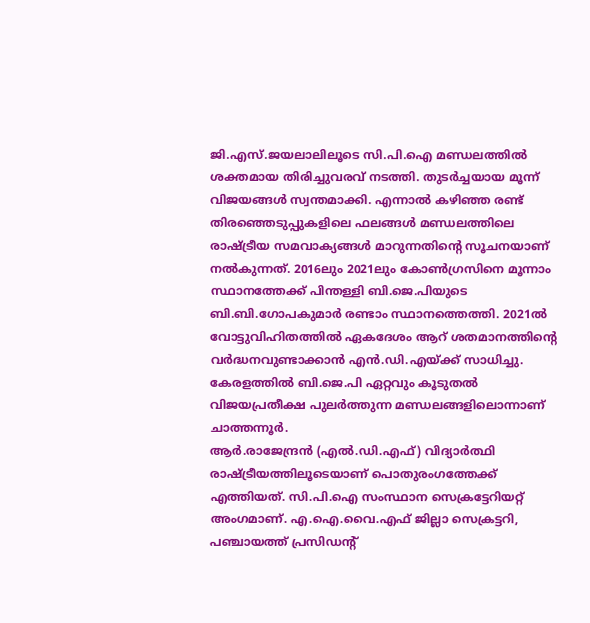ജി.എസ്.ജയലാലിലൂടെ സി.പി.ഐ മണ്ഡലത്തിൽ ശക്തമായ തിരിച്ചുവരവ് നടത്തി. തുടർച്ചയായ മൂന്ന് വിജയങ്ങൾ സ്വന്തമാക്കി. എന്നാൽ കഴിഞ്ഞ രണ്ട് തിരഞ്ഞെടുപ്പുകളിലെ ഫലങ്ങൾ മണ്ഡലത്തിലെ രാഷ്ട്രീയ സമവാക്യങ്ങൾ മാറുന്നതിന്റെ സൂചനയാണ് നൽകുന്നത്. 2016ലും 2021ലും കോൺഗ്രസിനെ മൂന്നാം സ്ഥാനത്തേക്ക് പിന്തള്ളി ബി.ജെ.പിയുടെ ബി.ബി.ഗോപകുമാർ രണ്ടാം സ്ഥാനത്തെത്തി. 2021ൽ വോട്ടുവിഹിതത്തിൽ ഏകദേശം ആറ് ശതമാനത്തിന്റെ വർദ്ധനവുണ്ടാക്കാൻ എൻ.ഡി.എയ്ക്ക് സാധിച്ചു. കേരളത്തിൽ ബി.ജെ.പി ഏറ്റവും കൂടുതൽ വിജയപ്രതീക്ഷ പുലർത്തുന്ന മണ്ഡലങ്ങളിലൊന്നാണ് ചാത്തന്നൂർ.
ആർ.രാജേന്ദ്രൻ (എൽ.ഡി.എഫ്) വിദ്യാർത്ഥി രാഷ്ട്രീയത്തിലൂടെയാണ് പൊതുരംഗത്തേക്ക് എത്തിയത്. സി.പി.ഐ സംസ്ഥാന സെക്രട്ടേറിയറ്റ് അംഗമാണ്. എ.ഐ.വൈ.എഫ് ജില്ലാ സെക്രട്ടറി, പഞ്ചായത്ത് പ്രസിഡന്റ്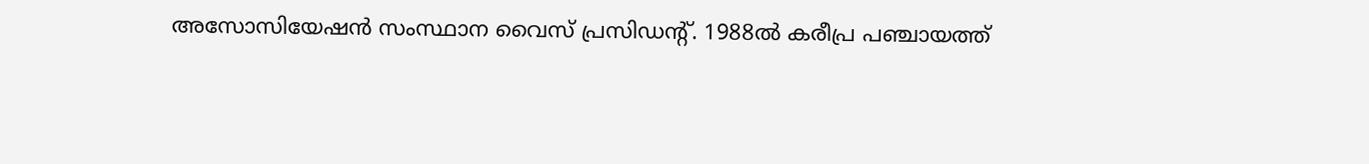അസോസിയേഷൻ സംസ്ഥാന വൈസ് പ്രസിഡന്റ്. 1988ൽ കരീപ്ര പഞ്ചായത്ത്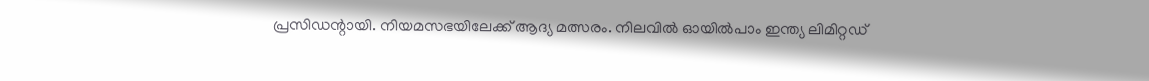പ്രസിഡന്റായി. നിയമസഭയിലേക്ക് ആദ്യ മത്സരം. നിലവിൽ ഓയിൽപാം ഇന്ത്യ ലിമിറ്റഡ്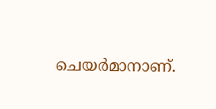ചെയർമാനാണ്.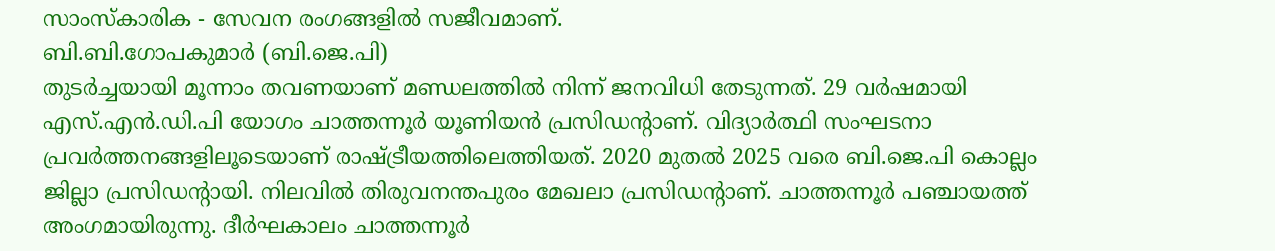സാംസ്കാരിക - സേവന രംഗങ്ങളിൽ സജീവമാണ്.
ബി.ബി.ഗോപകുമാർ (ബി.ജെ.പി)
തുടർച്ചയായി മൂന്നാം തവണയാണ് മണ്ഡലത്തിൽ നിന്ന് ജനവിധി തേടുന്നത്. 29 വർഷമായി എസ്.എൻ.ഡി.പി യോഗം ചാത്തന്നൂർ യൂണിയൻ പ്രസിഡന്റാണ്. വിദ്യാർത്ഥി സംഘടനാ പ്രവർത്തനങ്ങളിലൂടെയാണ് രാഷ്ട്രീയത്തിലെത്തിയത്. 2020 മുതൽ 2025 വരെ ബി.ജെ.പി കൊല്ലം ജില്ലാ പ്രസിഡന്റായി. നിലവിൽ തിരുവനന്തപുരം മേഖലാ പ്രസിഡന്റാണ്. ചാത്തന്നൂർ പഞ്ചായത്ത് അംഗമായിരുന്നു. ദീർഘകാലം ചാത്തന്നൂർ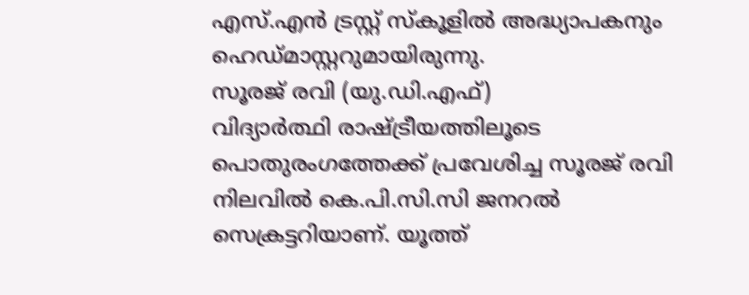എസ്.എൻ ട്രസ്റ്റ് സ്കൂളിൽ അദ്ധ്യാപകനും ഹെഡ്മാസ്റ്ററുമായിരുന്നു.
സൂരജ് രവി (യു.ഡി.എഫ്)
വിദ്യാർത്ഥി രാഷ്ട്രീയത്തിലൂടെ പൊതുരംഗത്തേക്ക് പ്രവേശിച്ച സൂരജ് രവി നിലവിൽ കെ.പി.സി.സി ജനറൽ സെക്രട്ടറിയാണ്. യൂത്ത്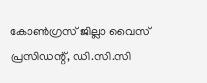കോൺഗ്രസ് ജില്ലാ വൈസ് പ്രസിഡന്റ്, ഡി.സി.സി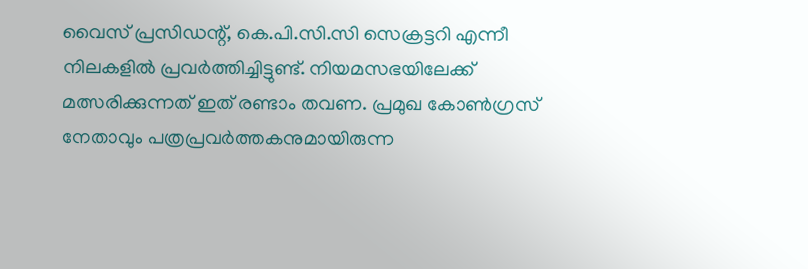വൈസ് പ്രസിഡന്റ്, കെ.പി.സി.സി സെക്രട്ടറി എന്നീ നിലകളിൽ പ്രവർത്തിച്ചിട്ടുണ്ട്. നിയമസഭയിലേക്ക് മത്സരിക്കുന്നത് ഇത് രണ്ടാം തവണ. പ്രമുഖ കോൺഗ്രസ് നേതാവും പത്രപ്രവർത്തകനുമായിരുന്ന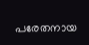പരേതനായ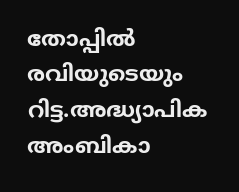തോപ്പിൽ രവിയുടെയും റിട്ട.അദ്ധ്യാപിക അംബികാ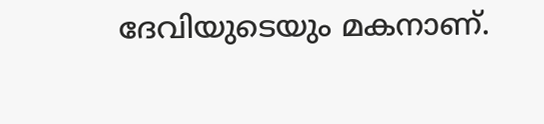ദേവിയുടെയും മകനാണ്.